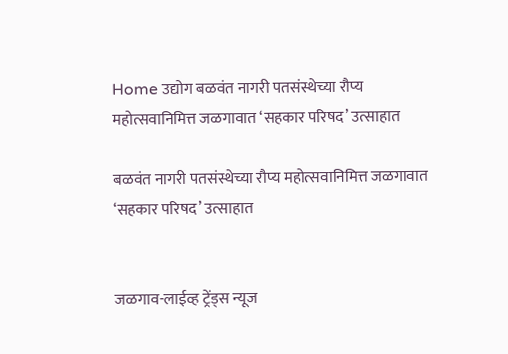Home उद्योग बळवंत नागरी पतसंस्थेच्या रौप्य महोत्सवानिमित्त जळगावात ‘सहकार परिषद’ उत्साहात

बळवंत नागरी पतसंस्थेच्या रौप्य महोत्सवानिमित्त जळगावात ‘सहकार परिषद’ उत्साहात


जळगाव-लाईव्ह ट्रेंड्स न्यूज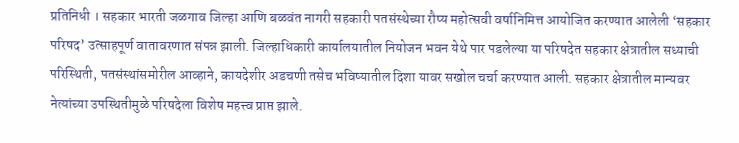प्रतिनिधी । सहकार भारती जळगाव जिल्हा आणि बळवंत नागरी सहकारी पतसंस्थेच्या रौप्य महोत्सवी वर्षानिमित्त आयोजित करण्यात आलेली ‘सहकार परिषद’ उत्साहपूर्ण वातावरणात संपन्न झाली. जिल्हाधिकारी कार्यालयातील नियोजन भवन येथे पार पडलेल्या या परिषदेत सहकार क्षेत्रातील सध्याची परिस्थिती, पतसंस्थांसमोरील आव्हाने, कायदेशीर अडचणी तसेच भविष्यातील दिशा यावर सखोल चर्चा करण्यात आली. सहकार क्षेत्रातील मान्यवर नेत्यांच्या उपस्थितीमुळे परिषदेला विशेष महत्त्व प्राप्त झाले.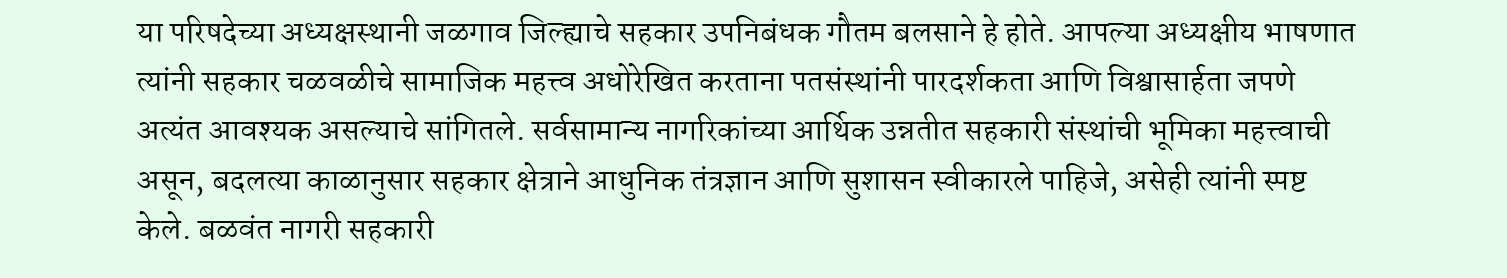या परिषदेच्या अध्यक्षस्थानी जळगाव जिल्ह्याचे सहकार उपनिबंधक गौतम बलसाने हे होते. आपल्या अध्यक्षीय भाषणात त्यांनी सहकार चळवळीचे सामाजिक महत्त्व अधोरेखित करताना पतसंस्थांनी पारदर्शकता आणि विश्वासार्हता जपणे अत्यंत आवश्यक असल्याचे सांगितले. सर्वसामान्य नागरिकांच्या आर्थिक उन्नतीत सहकारी संस्थांची भूमिका महत्त्वाची असून, बदलत्या काळानुसार सहकार क्षेत्राने आधुनिक तंत्रज्ञान आणि सुशासन स्वीकारले पाहिजे, असेही त्यांनी स्पष्ट केले. बळवंत नागरी सहकारी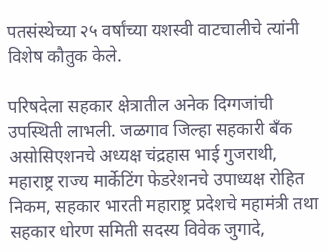पतसंस्थेच्या २५ वर्षांच्या यशस्वी वाटचालीचे त्यांनी विशेष कौतुक केले.

परिषदेला सहकार क्षेत्रातील अनेक दिग्गजांची उपस्थिती लाभली. जळगाव जिल्हा सहकारी बँक असोसिएशनचे अध्यक्ष चंद्रहास भाई गुजराथी, महाराष्ट्र राज्य मार्केटिंग फेडरेशनचे उपाध्यक्ष रोहित निकम, सहकार भारती महाराष्ट्र प्रदेशचे महामंत्री तथा सहकार धोरण समिती सदस्य विवेक जुगादे,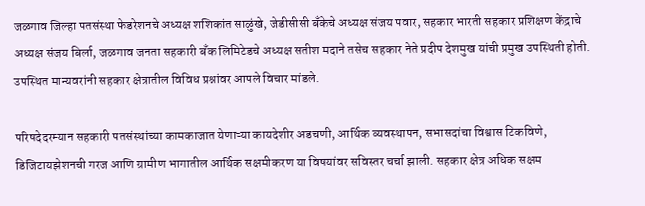जळगाव जिल्हा पतसंस्था फेडरेशनचे अध्यक्ष शशिकांत साळुंखे, जेडीसीसी बँकेचे अध्यक्ष संजय पवार, सहकार भारती सहकार प्रशिक्षण केंद्राचे अध्यक्ष संजय बिर्ला, जळगाव जनता सहकारी बँक लिमिटेडचे अध्यक्ष सतीश मदाने तसेच सहकार नेते प्रदीप देशमुख यांची प्रमुख उपस्थिती होती. उपस्थित मान्यवरांनी सहकार क्षेत्रातील विविध प्रश्नांवर आपले विचार मांडले.

परिषदेदरम्यान सहकारी पतसंस्थांच्या कामकाजात येणाऱ्या कायदेशीर अडचणी, आर्थिक व्यवस्थापन, सभासदांचा विश्वास टिकविणे, डिजिटायझेशनची गरज आणि ग्रामीण भागातील आर्थिक सक्षमीकरण या विषयांवर सविस्तर चर्चा झाली. सहकार क्षेत्र अधिक सक्षम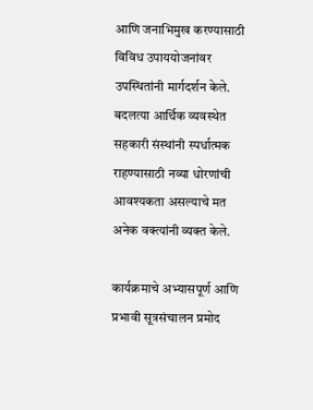आणि जनाभिमुख करण्यासाठी विविध उपाययोजनांवर उपस्थितांनी मार्गदर्शन केले. बदलत्या आर्थिक व्यवस्थेत सहकारी संस्थांनी स्पर्धात्मक राहण्यासाठी नव्या धोरणांची आवश्यकता असल्याचे मत अनेक वक्त्यांनी व्यक्त केले.

कार्यक्रमाचे अभ्यासपूर्ण आणि प्रभावी सूत्रसंचालन प्रमोद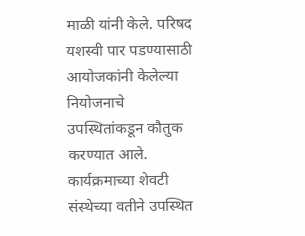माळी यांनी केले. परिषद यशस्वी पार पडण्यासाठी आयोजकांनी केलेल्या नियोजनाचे उपस्थितांकडून कौतुक करण्यात आले. कार्यक्रमाच्या शेवटी संस्थेच्या वतीने उपस्थित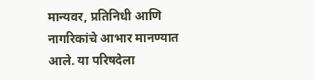मान्यवर, प्रतिनिधी आणि नागरिकांचे आभार मानण्यात आले. या परिषदेला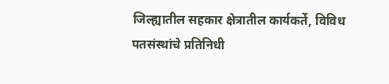जिल्ह्यातील सहकार क्षेत्रातील कार्यकर्ते, विविध पतसंस्थांचे प्रतिनिधी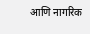आणि नागरिक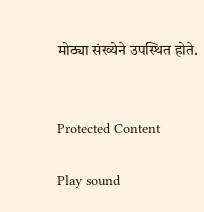मोठ्या संख्येने उपस्थित होते.


Protected Content

Play sound